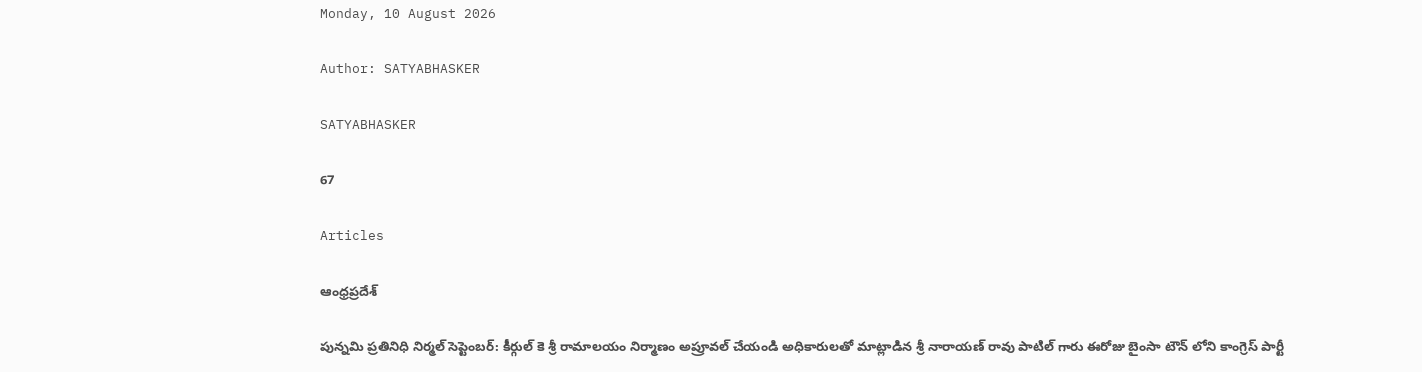Monday, 10 August 2026

Author: SATYABHASKER

SATYABHASKER

67

Articles

ఆంధ్రప్రదేశ్

పున్నమి ప్రతినిధి నిర్మల్ సెప్టెంబర్: కీర్గుల్ కె శ్రీ రామాలయం నిర్మాణం అప్రూవల్ చేయండి అధికారులతో మాట్లాడిన శ్రీ నారాయణ్ రావు పాటిల్ గారు ఈరోజు బైంసా టౌన్ లోని కాంగ్రెస్ పార్టీ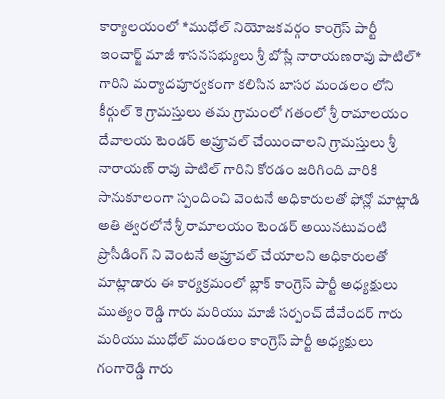కార్యాలయంలో *ముధోల్ నియోజకవర్గం కాంగ్రెస్ పార్టీ ఇంచార్జ్ మాజీ శాసనసభ్యులు శ్రీ బోస్లే నారాయణరావు పాటిల్* గారిని మర్యాదపూర్వకంగా కలిసిన బాసర మండలం లోని కీర్గుల్ కె గ్రామస్తులు తమ గ్రామంలో గతంలో శ్రీ రామాలయం దేవాలయ టెండర్ అప్రూవల్ చేయించాలని గ్రామస్తులు శ్రీ నారాయణ్ రావు పాటిల్ గారిని కోరడం జరిగింది వారికి సానుకూలంగా స్పందించి వెంటనే అధికారులతో ఫోన్లో మాట్లాడి అతి త్వరలోనే శ్రీ రామాలయం టెండర్ అయినటువంటి ప్రొసీడింగ్ ని వెంటనే అప్రూవల్ చేయాలని అధికారులతో మాట్లాడారు ఈ కార్యక్రమంలో బ్లాక్ కాంగ్రెస్ పార్టీ అధ్యక్షులు ముత్యం రెడ్డి గారు మరియు మాజీ సర్పంచ్ దేవేందర్ గారు మరియు ముధోల్ మండలం కాంగ్రెస్ పార్టీ అధ్యక్షులు గంగారెడ్డి గారు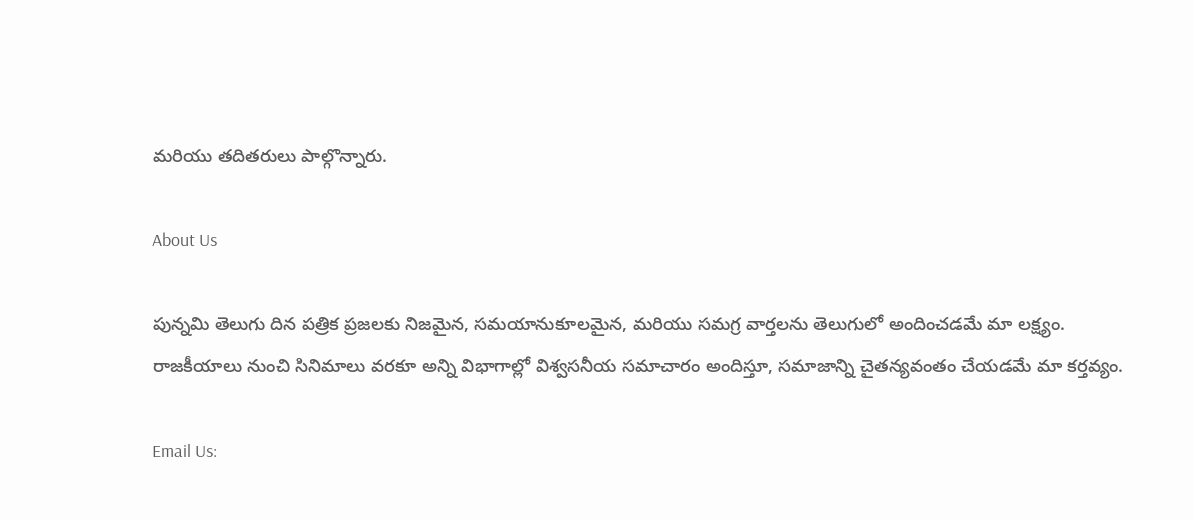మరియు తదితరులు పాల్గొన్నారు.

About Us

పున్నమి తెలుగు దిన పత్రిక ప్రజలకు నిజమైన, సమయానుకూలమైన, మరియు సమగ్ర వార్తలను తెలుగులో అందించడమే మా లక్ష్యం.
రాజకీయాలు నుంచి సినిమాలు వరకూ అన్ని విభాగాల్లో విశ్వసనీయ సమాచారం అందిస్తూ, సమాజాన్ని చైతన్యవంతం చేయడమే మా కర్తవ్యం.

Email Us: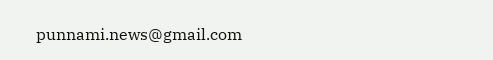punnami.news@gmail.com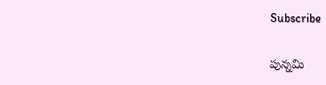Subscribe

పున్నమి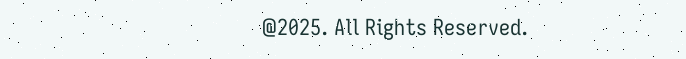@2025. All Rights Reserved.